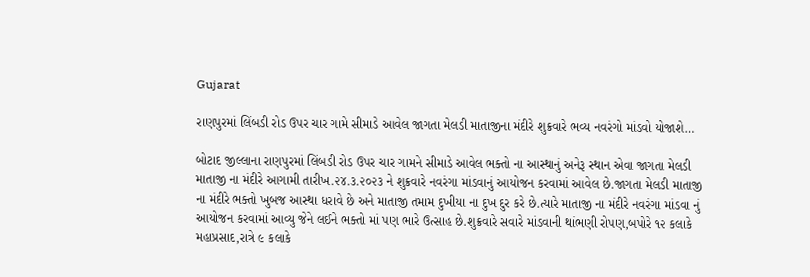Gujarat

રાણપુરમાં લિંબડી રોડ ઉપર ચાર ગામે સીમાડે આવેલ જાગતા મેલડી માતાજીના મંદીરે શુક્રવારે ભવ્ય નવરંગો માંડવો યોજાશે…

બોટાદ જીલ્લાના રાણપુરમાં લિંબડી રોડ ઉપર ચાર ગામને સીમાડે આવેલ ભક્તો ના આસ્થાનું અનેરૂ સ્થાન એવા જાગતા મેલડી માતાજી ના મંદીરે આગામી તારીખ.૨૪.૩.૨૦૨૩ ને શુક્રવારે નવરંગા માંડવાનું આયોજન કરવામાં આવેલ છે.જાગતા મેલડી માતાજી ના મંદીરે ભક્તો ખુબજ આસ્થા ધરાવે છે અને માતાજી તમામ દુખીયા ના દુખ દુર કરે છે.ત્યારે માતાજી ના મંદીરે નવરંગા માંડવા નું આયોજન કરવામાં આવ્યુ જેને લઈને ભક્તો માં પણ ભારે ઉત્સાહ છે.શુક્રવારે સવારે માંડવાની થાંભણી રોપણ,બપોરે ૧૨ કલાકે મહાપ્રસાદ,રાત્રે ૯ કલાકે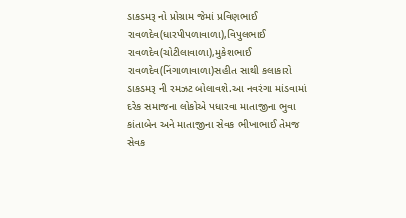ડાકડમરૂ નો પ્રોગ્રામ જેમાં પ્રવિણભાઈ રાવળદેવ(ધારપીપળાવાળા),વિપુલભાઈ રાવળદેવ(ચોટીલાવાળા),મુકેશભાઈ રાવળદેવ(નિંગાળાવાળા)સહીત સાથી કલાકારો ડાકડમરૂ ની રમઝટ બોલાવશે.આ નવરંગા માંડવામાં દરેક સમાજના લોકોએ પધારવા માતાજીના ભુવા કાંતાબેન અને માતાજીના સેવક ભીખાભાઈ તેમજ સેવક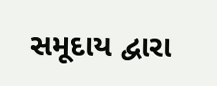સમૂદાય દ્વારા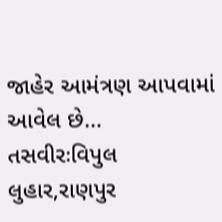જાહેર આમંત્રણ આપવામાં આવેલ છે…
તસવીરઃવિપુલ લુહાર,રાણપુર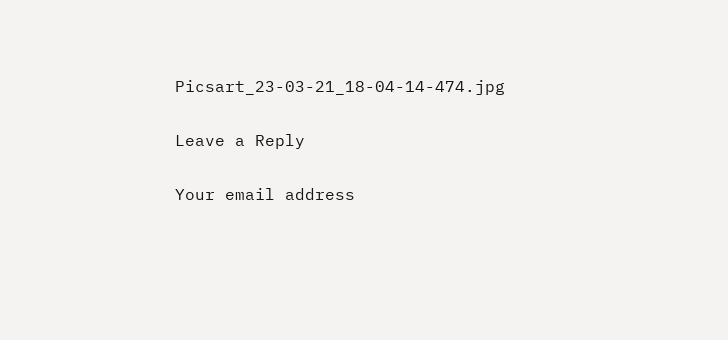Picsart_23-03-21_18-04-14-474.jpg

Leave a Reply

Your email address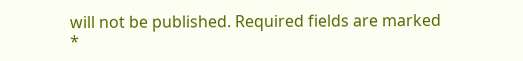will not be published. Required fields are marked *